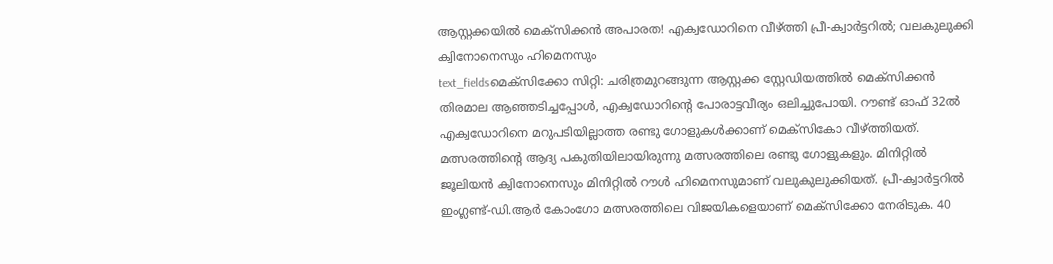ആസ്റ്റക്കയിൽ മെക്സിക്കൻ അപാരത! എക്വഡോറിനെ വീഴ്ത്തി പ്രീ-ക്വാർട്ടറിൽ; വലകുലുക്കി ക്വിനോനെസും ഹിമെനസും
text_fieldsമെക്സിക്കോ സിറ്റി: ചരിത്രമുറങ്ങുന്ന ആസ്റ്റക്ക സ്റ്റേഡിയത്തിൽ മെക്സിക്കൻ തിരമാല ആഞ്ഞടിച്ചപ്പോൾ, എക്വഡോറിന്റെ പോരാട്ടവീര്യം ഒലിച്ചുപോയി. റൗണ്ട് ഓഫ് 32ൽ എക്വഡോറിനെ മറുപടിയില്ലാത്ത രണ്ടു ഗോളുകൾക്കാണ് മെക്സികോ വീഴ്ത്തിയത്.
മത്സരത്തിന്റെ ആദ്യ പകുതിയിലായിരുന്നു മത്സരത്തിലെ രണ്ടു ഗോളുകളും. മിനിറ്റിൽ ജൂലിയൻ ക്വിനോനെസും മിനിറ്റിൽ റൗൾ ഹിമെനസുമാണ് വലുകുലുക്കിയത്. പ്രീ-ക്വാർട്ടറിൽ ഇംഗ്ലണ്ട്-ഡി.ആർ കോംഗോ മത്സരത്തിലെ വിജയികളെയാണ് മെക്സിക്കോ നേരിടുക. 40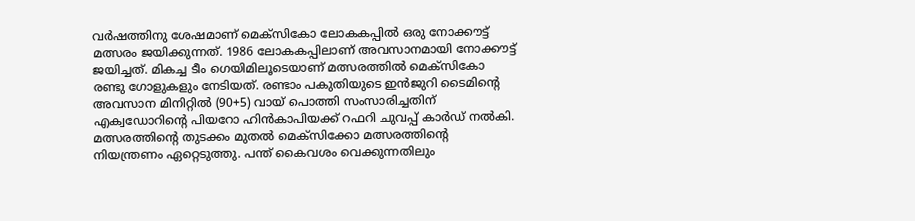വർഷത്തിനു ശേഷമാണ് മെക്സികോ ലോകകപ്പിൽ ഒരു നോക്കൗട്ട് മത്സരം ജയിക്കുന്നത്. 1986 ലോകകപ്പിലാണ് അവസാനമായി നോക്കൗട്ട് ജയിച്ചത്. മികച്ച ടീം ഗെയിമിലൂടെയാണ് മത്സരത്തിൽ മെക്സികോ രണ്ടു ഗോളുകളും നേടിയത്. രണ്ടാം പകുതിയുടെ ഇൻജുറി ടൈമിന്റെ അവസാന മിനിറ്റിൽ (90+5) വായ് പൊത്തി സംസാരിച്ചതിന് എക്വഡോറിന്റെ പിയറോ ഹിൻകാപിയക്ക് റഫറി ചുവപ്പ് കാർഡ് നൽകി.
മത്സരത്തിന്റെ തുടക്കം മുതൽ മെക്സിക്കോ മത്സരത്തിന്റെ നിയന്ത്രണം ഏറ്റെടുത്തു. പന്ത് കൈവശം വെക്കുന്നതിലും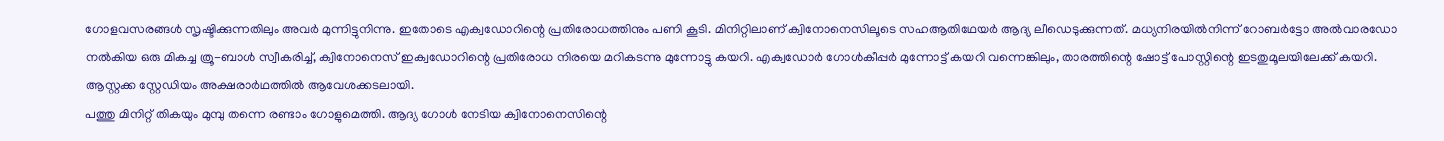ഗോളവസരങ്ങൾ സൃഷ്ടിക്കുന്നതിലും അവർ മുന്നിട്ടുനിന്നു. ഇതോടെ എക്വഡോറിന്റെ പ്രതിരോധത്തിനും പണി കൂടി. മിനിറ്റിലാണ് ക്വിനോനെസിലൂടെ സഹആതിഥേയർ ആദ്യ ലീഡെടുക്കുന്നത്. മധ്യനിരയിൽനിന്ന് റോബർട്ടോ അൽവാരഡോ നൽകിയ ഒരു മികച്ച ത്രൂ-ബാൾ സ്വീകരിച്ച്, ക്വിനോനെസ് ഇക്വഡോറിന്റെ പ്രതിരോധ നിരയെ മറികടന്നു മുന്നോട്ടു കയറി. എക്വഡോർ ഗോൾകീപ്പർ മുന്നോട്ട് കയറി വന്നെങ്കിലും, താരത്തിന്റെ ഷോട്ട് പോസ്റ്റിന്റെ ഇടതുമൂലയിലേക്ക് കയറി. ആസ്റ്റക്ക സ്റ്റേഡിയം അക്ഷരാർഥത്തിൽ ആവേശക്കടലായി.
പത്തു മിനിറ്റ് തികയും മുമ്പു തന്നെ രണ്ടാം ഗോളുമെത്തി. ആദ്യ ഗോൾ നേടിയ ക്വിനോനെസിന്റെ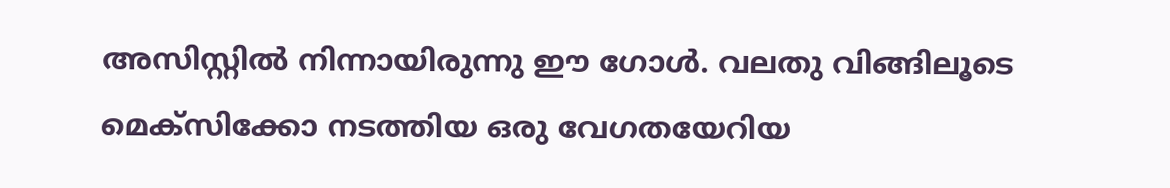അസിസ്റ്റിൽ നിന്നായിരുന്നു ഈ ഗോൾ. വലതു വിങ്ങിലൂടെ മെക്സിക്കോ നടത്തിയ ഒരു വേഗതയേറിയ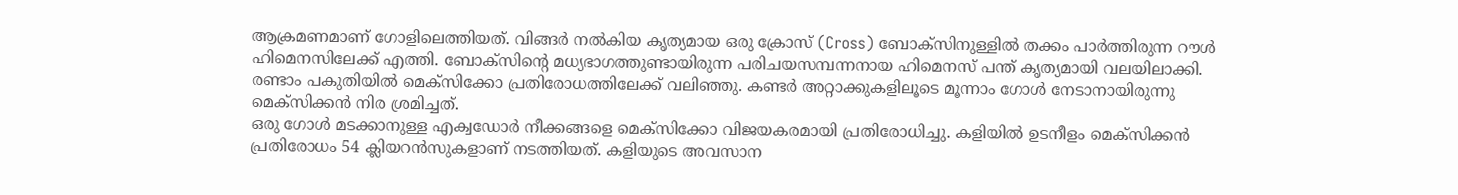ആക്രമണമാണ് ഗോളിലെത്തിയത്. വിങ്ങർ നൽകിയ കൃത്യമായ ഒരു ക്രോസ് (Cross) ബോക്സിനുള്ളിൽ തക്കം പാർത്തിരുന്ന റൗൾ ഹിമെനസിലേക്ക് എത്തി. ബോക്സിന്റെ മധ്യഭാഗത്തുണ്ടായിരുന്ന പരിചയസമ്പന്നനായ ഹിമെനസ് പന്ത് കൃത്യമായി വലയിലാക്കി. രണ്ടാം പകുതിയിൽ മെക്സിക്കോ പ്രതിരോധത്തിലേക്ക് വലിഞ്ഞു. കണ്ടർ അറ്റാക്കുകളിലൂടെ മൂന്നാം ഗോൾ നേടാനായിരുന്നു മെക്സിക്കൻ നിര ശ്രമിച്ചത്.
ഒരു ഗോൾ മടക്കാനുള്ള എക്വഡോർ നീക്കങ്ങളെ മെക്സിക്കോ വിജയകരമായി പ്രതിരോധിച്ചു. കളിയിൽ ഉടനീളം മെക്സിക്കൻ പ്രതിരോധം 54 ക്ലിയറൻസുകളാണ് നടത്തിയത്. കളിയുടെ അവസാന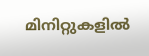മിനിറ്റുകളിൽ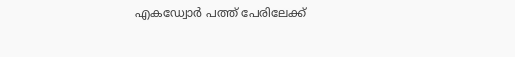എകഡ്വോർ പത്ത് പേരിലേക്ക്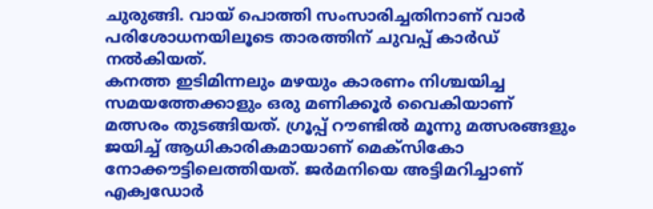ചുരുങ്ങി. വായ് പൊത്തി സംസാരിച്ചതിനാണ് വാർ പരിശോധനയിലൂടെ താരത്തിന് ചുവപ്പ് കാർഡ് നൽകിയത്.
കനത്ത ഇടിമിന്നലും മഴയും കാരണം നിശ്ചയിച്ച സമയത്തേക്കാളും ഒരു മണിക്കൂർ വൈകിയാണ് മത്സരം തുടങ്ങിയത്. ഗ്രൂപ്പ് റൗണ്ടിൽ മൂന്നു മത്സരങ്ങളും ജയിച്ച് ആധികാരികമായാണ് മെക്സികോ നോക്കൗട്ടിലെത്തിയത്. ജർമനിയെ അട്ടിമറിച്ചാണ് എക്വഡോർ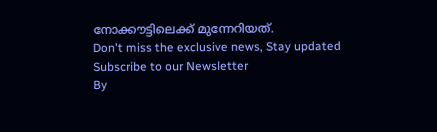നോക്കൗട്ടിലെക്ക് മുന്നേറിയത്.
Don't miss the exclusive news, Stay updated
Subscribe to our Newsletter
By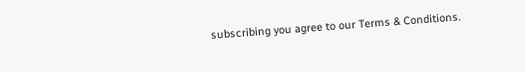subscribing you agree to our Terms & Conditions.